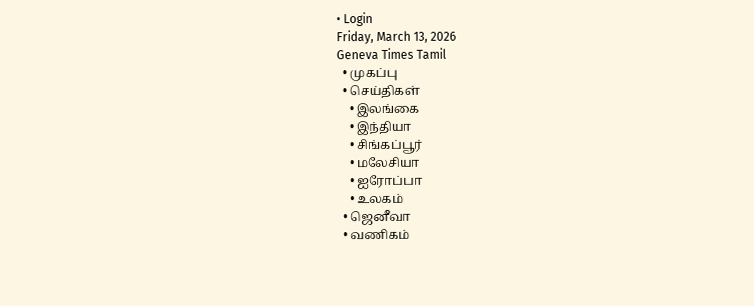• Login
Friday, March 13, 2026
Geneva Times Tamil
  • முகப்பு
  • செய்திகள்
    • இலங்கை
    • இந்தியா
    • சிங்கப்பூர்
    • மலேசியா
    • ஐரோப்பா
    • உலகம்
  • ஜெனீவா
  • வணிகம்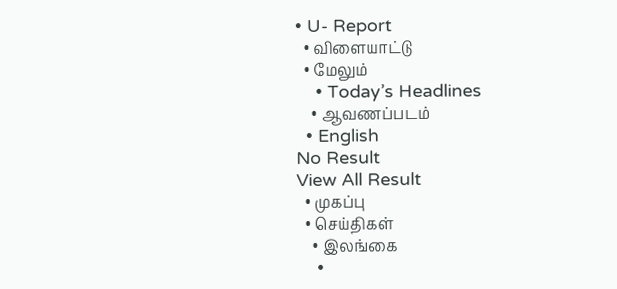• U- Report
  • விளையாட்டு
  • மேலும்
    • Today’s Headlines
    • ஆவணப்படம்
  • English
No Result
View All Result
  • முகப்பு
  • செய்திகள்
    • இலங்கை
    •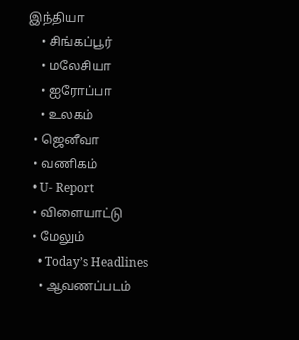இந்தியா
    • சிங்கப்பூர்
    • மலேசியா
    • ஐரோப்பா
    • உலகம்
  • ஜெனீவா
  • வணிகம்
  • U- Report
  • விளையாட்டு
  • மேலும்
    • Today’s Headlines
    • ஆவணப்படம்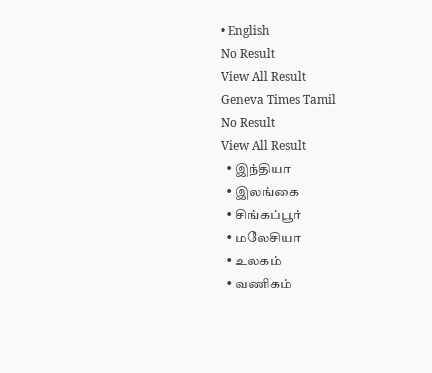• English
No Result
View All Result
Geneva Times Tamil
No Result
View All Result
  • இந்தியா
  • இலங்கை
  • சிங்கப்பூர்
  • மலேசியா
  • உலகம்
  • வணிகம்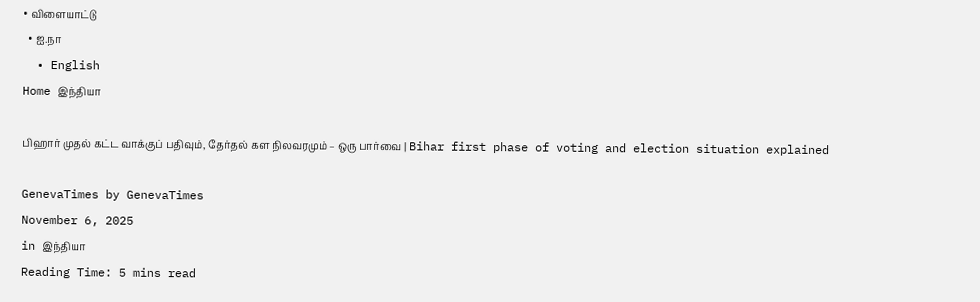• விளையாட்டு
  • ஐ.நா
  • English
Home இந்தியா

பிஹார் முதல் கட்ட வாக்குப் பதிவும், தேர்தல் கள நிலவரமும் – ஒரு பார்வை | Bihar first phase of voting and election situation explained

GenevaTimes by GenevaTimes
November 6, 2025
in இந்தியா
Reading Time: 5 mins read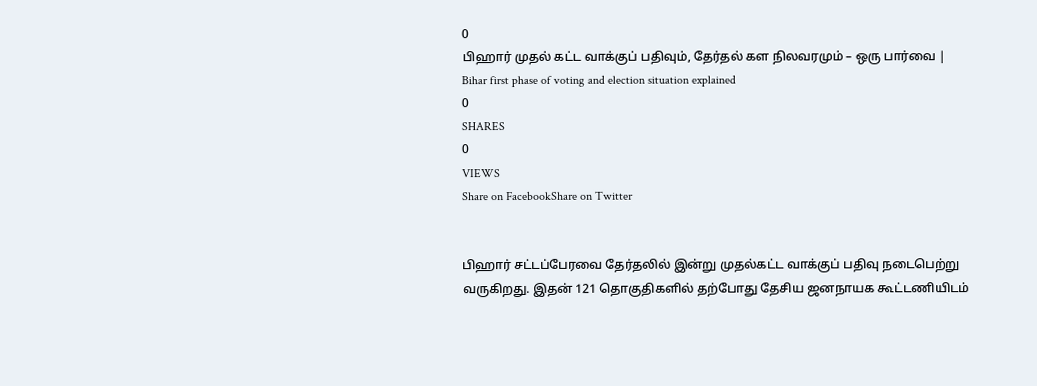0
பிஹார் முதல் கட்ட வாக்குப் பதிவும், தேர்தல் கள நிலவரமும் – ஒரு பார்வை | Bihar first phase of voting and election situation explained
0
SHARES
0
VIEWS
Share on FacebookShare on Twitter


பிஹார் சட்டப்பேரவை தேர்தலில் இன்று முதல்கட்ட வாக்குப் பதிவு நடைபெற்று வருகிறது. இதன் 121 தொகுதிகளில் தற்போது தேசிய ஜனநாயக கூட்டணியிடம்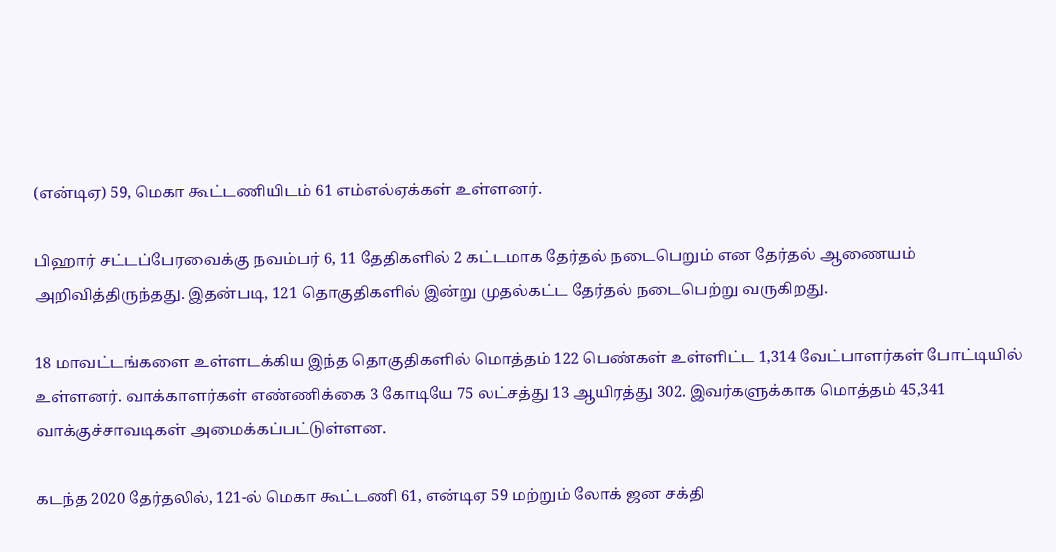(என்டிஏ) 59, மெகா கூட்டணியிடம் 61 எம்எல்ஏக்கள் உள்ளனர்.

பிஹார் சட்டப்பேரவைக்கு நவம்பர் 6, 11 தேதிகளில் 2 கட்டமாக தேர்தல் நடைபெறும் என தேர்தல் ஆணையம் அறிவித்திருந்தது. இதன்படி, 121 தொகுதிகளில் இன்று முதல்கட்ட தேர்தல் நடைபெற்று வருகிறது.

18 மாவட்டங்களை உள்ளடக்கிய இந்த தொகுதிகளில் மொத்தம் 122 பெண்கள் உள்ளிட்ட 1,314 வேட்பாளர்கள் போட்டியில் உள்ளனர். வாக்காளர்கள் எண்ணிக்கை 3 கோடியே 75 லட்சத்து 13 ஆயிரத்து 302. இவர்களுக்காக மொத்தம் 45,341 வாக்குச்சாவடிகள் அமைக்கப்பட்டுள்ளன.

கடந்த 2020 தேர்தலில், 121-ல் மெகா கூட்டணி 61, என்டிஏ 59 மற்றும் லோக் ஜன சக்தி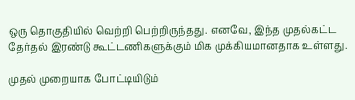ஒரு தொகுதியில் வெற்றி பெற்றிருந்தது. எனவே, இந்த முதல்கட்ட தேர்தல் இரண்டு கூட்டணிகளுக்கும் மிக முக்கியமானதாக உள்ளது.

முதல் முறையாக போட்டியிடும்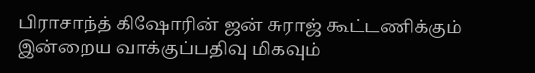பிராசாந்த் கிஷோரின் ஜன் சுராஜ் கூட்டணிக்கும் இன்றைய வாக்குப்பதிவு மிகவும்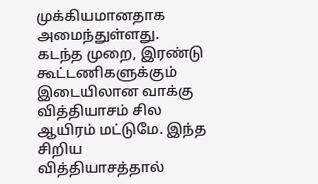முக்கியமானதாக அமைந்துள்ளது. கடந்த முறை, இரண்டு கூட்டணிகளுக்கும் இடையிலான வாக்கு வித்தியாசம் சில ஆயிரம் மட்டுமே. இந்த சிறிய வித்தியாசத்தால்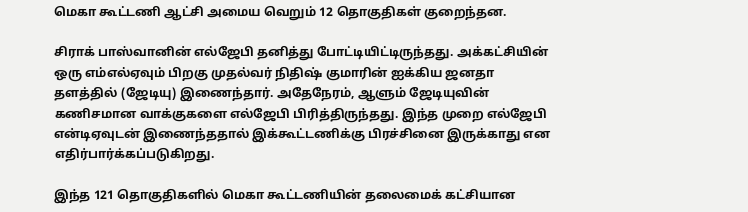மெகா கூட்டணி ஆட்சி அமைய வெறும் 12 தொகுதிகள் குறைந்தன.

சிராக் பாஸ்வானின் எல்ஜேபி தனித்து போட்டியிட்டிருந்தது. அக்கட்சியின் ஒரு எம்எல்ஏவும் பிறகு முதல்வர் நிதிஷ் குமாரின் ஐக்கிய ஜனதா தளத்தில் (ஜேடியு) இணைந்தார். அதேநேரம், ஆளும் ஜேடியுவின் கணிசமான வாக்குகளை எல்ஜேபி பிரித்திருந்தது. இந்த முறை எல்ஜேபி என்டிஏவுடன் இணைந்ததால் இக்கூட்டணிக்கு பிரச்சினை இருக்காது என எதிர்பார்க்கப்படுகிறது.

இந்த 121 தொகுதிகளில் மெகா கூட்டணியின் தலைமைக் கட்சியான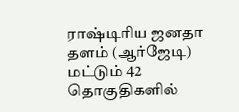ராஷ்டிரிய ஜனதா தளம் (ஆர்ஜேடி) மட்டும் 42 தொகுதிகளில்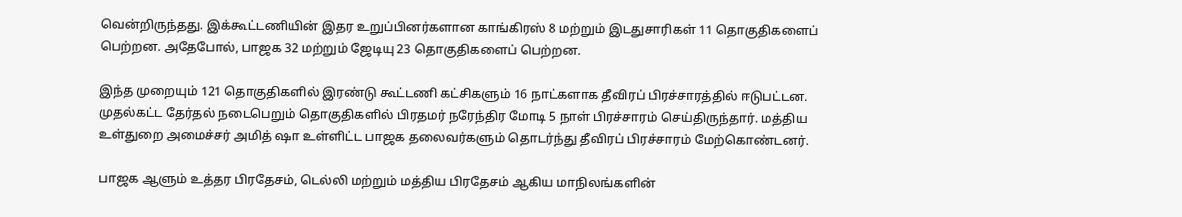வென்றிருந்தது. இக்கூட்டணியின் இதர உறுப்பினர்களான காங்கிரஸ் 8 மற்றும் இடதுசாரிகள் 11 தொகுதிகளைப் பெற்றன. அதேபோல், பாஜக 32 மற்றும் ஜேடியு 23 தொகுதிகளைப் பெற்றன.

இந்த முறையும் 121 தொகுதிகளில் இரண்டு கூட்டணி கட்சிகளும் 16 நாட்களாக தீவிரப் பிரச்சாரத்தில் ஈடுபட்டன. முதல்கட்ட தேர்தல் நடைபெறும் தொகுதிகளில் பிரதமர் நரேந்திர மோடி 5 நாள் பிரச்சாரம் செய்திருந்தார். மத்திய உள்துறை அமைச்சர் அமித் ஷா உள்ளிட்ட பாஜக தலைவர்களும் தொடர்ந்து தீவிரப் பிரச்சாரம் மேற்கொண்டனர்.

பாஜக ஆளும் உத்தர பிரதேசம், டெல்லி மற்றும் மத்திய பிரதேசம் ஆகிய மாநிலங்களின்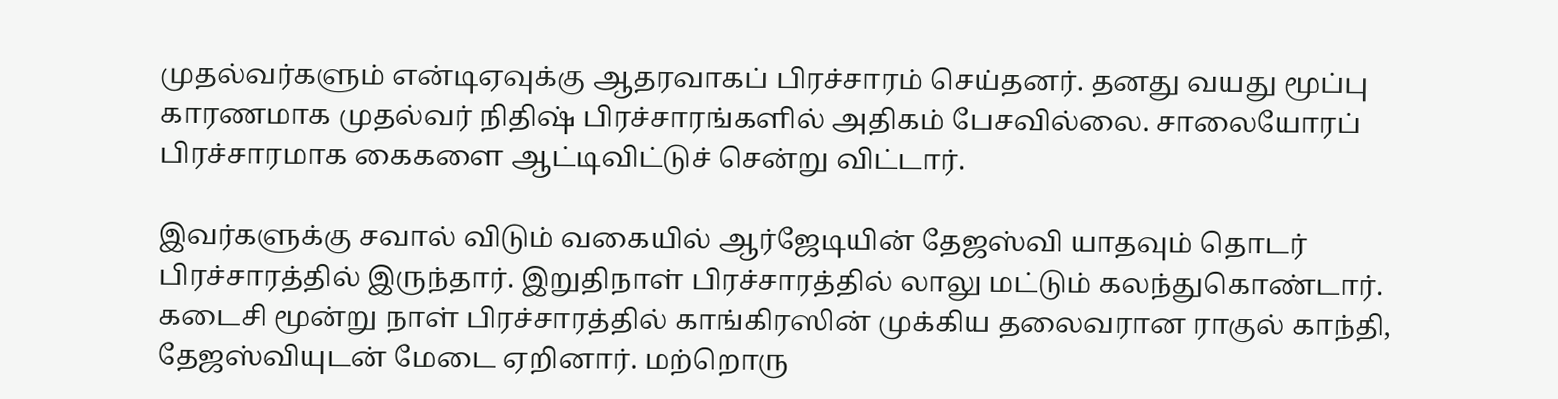முதல்வர்களும் என்டிஏவுக்கு ஆதரவாகப் பிரச்சாரம் செய்தனர். தனது வயது மூப்பு காரணமாக முதல்வர் நிதிஷ் பிரச்சாரங்களில் அதிகம் பேசவில்லை. சாலையோரப் பிரச்சாரமாக கைகளை ஆட்டிவிட்டுச் சென்று விட்டார்.

இவர்களுக்கு சவால் விடும் வகையில் ஆர்ஜேடியின் தேஜஸ்வி யாதவும் தொடர் பிரச்சாரத்தில் இருந்தார். இறுதிநாள் பிரச்சாரத்தில் லாலு மட்டும் கலந்துகொண்டார். கடைசி மூன்று நாள் பிரச்சாரத்தில் காங்கிரஸின் முக்கிய தலைவரான ராகுல் காந்தி, தேஜஸ்வியுடன் மேடை ஏறினார். மற்றொரு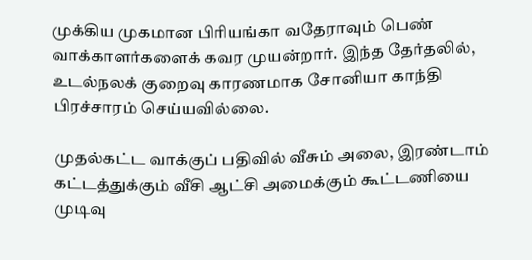முக்கிய முகமான பிரியங்கா வதேராவும் பெண் வாக்காளர்களைக் கவர முயன்றார். இந்த தேர்தலில், உடல்நலக் குறைவு காரணமாக சோனியா காந்தி பிரச்சாரம் செய்யவில்லை.

முதல்கட்ட வாக்குப் பதிவில் வீசும் அலை, இரண்டாம் கட்டத்துக்கும் வீசி ஆட்சி அமைக்கும் கூட்டணியை முடிவு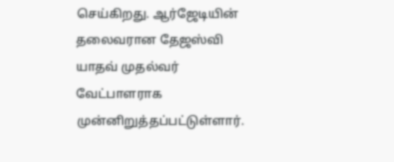செய்கிறது. ஆர்ஜேடியின் தலைவரான தேஜஸ்வி யாதவ் முதல்வர் வேட்பாளராக முன்னிறுத்தப்பட்டுள்ளார்.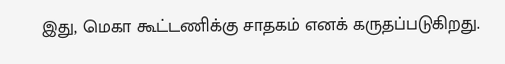இது, மெகா கூட்டணிக்கு சாதகம் எனக் கருதப்படுகிறது.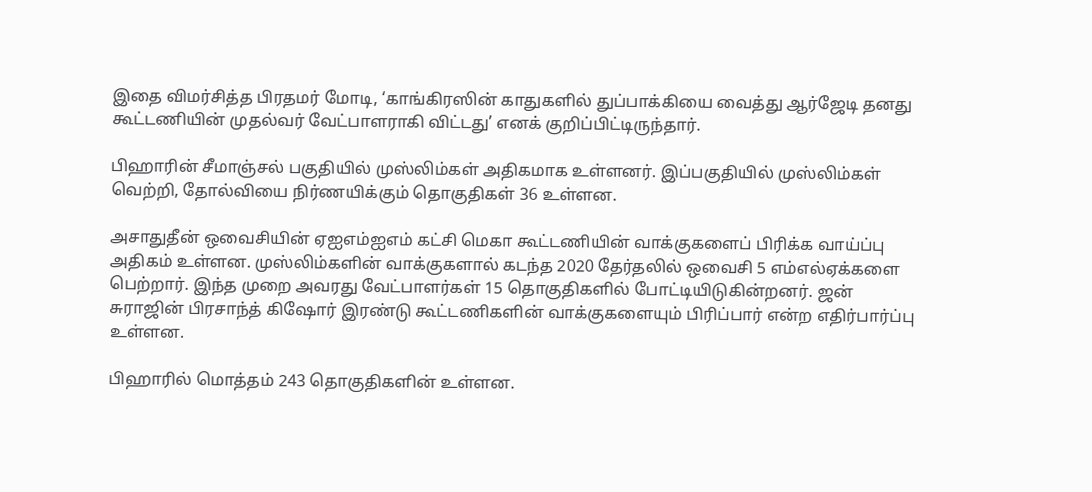இதை விமர்சித்த பிரதமர் மோடி, ‘காங்கிரஸின் காதுகளில் துப்பாக்கியை வைத்து ஆர்ஜேடி தனது கூட்டணியின் முதல்வர் வேட்பாளராகி விட்டது’ எனக் குறிப்பிட்டிருந்தார்.

பிஹாரின் சீமாஞ்சல் பகுதியில் முஸ்லிம்கள் அதிகமாக உள்ளனர். இப்பகுதியில் முஸ்லிம்கள் வெற்றி, தோல்வியை நிர்ணயிக்கும் தொகுதிகள் 36 உள்ளன.

அசாதுதீன் ஒவைசியின் ஏஐஎம்ஐஎம் கட்சி மெகா கூட்டணியின் வாக்குகளைப் பிரிக்க வாய்ப்பு அதிகம் உள்ளன. முஸ்லிம்களின் வாக்குகளால் கடந்த 2020 தேர்தலில் ஒவைசி 5 எம்எல்ஏக்களை பெற்றார். இந்த முறை அவரது வேட்பாளர்கள் 15 தொகுதிகளில் போட்டியிடுகின்றனர். ஜன் சுராஜின் பிரசாந்த் கிஷோர் இரண்டு கூட்டணிகளின் வாக்குகளையும் பிரிப்பார் என்ற எதிர்பார்ப்பு உள்ளன.

பிஹாரில் மொத்தம் 243 தொகுதிகளின் உள்ளன.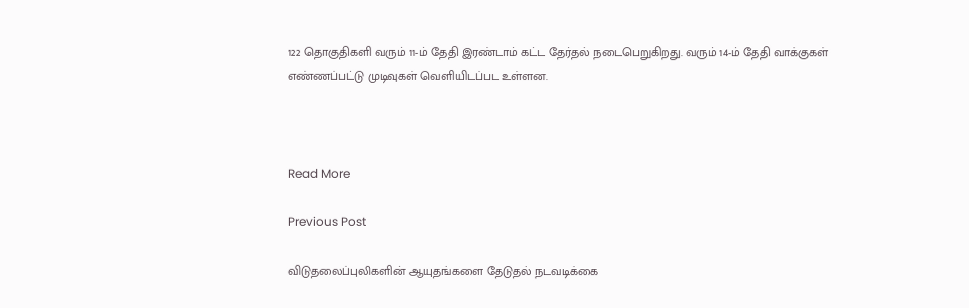122 தொகுதிகளி வரும் 11-ம் தேதி இரண்டாம் கட்ட தேர்தல் நடைபெறுகிறது. வரும் 14-ம் தேதி வாக்குகள் எண்ணப்பட்டு முடிவுகள் வெளியிடப்பட உள்ளன.



Read More

Previous Post

விடுதலைப்புலிகளின் ஆயுதங்களை தேடுதல் நடவடிக்கை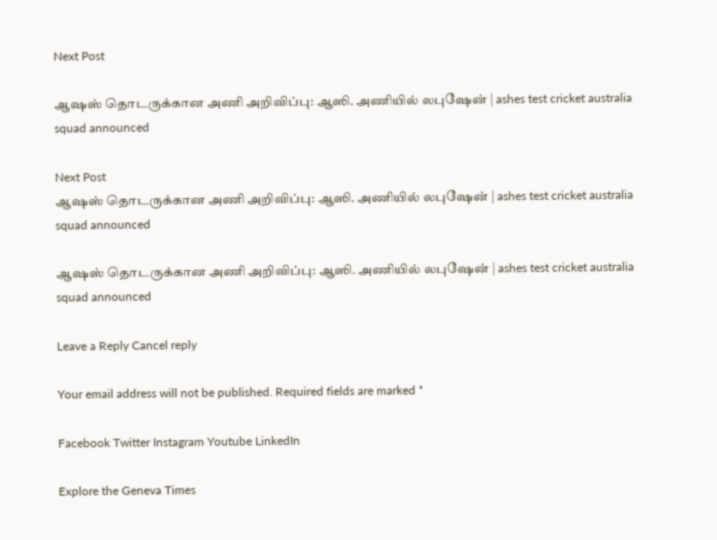Next Post

ஆஷஸ் தொடருக்கான அணி அறிவிப்பு: ஆஸி. அணியில் லபுஷேன் | ashes test cricket australia squad announced

Next Post
ஆஷஸ் தொடருக்கான அணி அறிவிப்பு: ஆஸி. அணியில் லபுஷேன் | ashes test cricket australia squad announced

ஆஷஸ் தொடருக்கான அணி அறிவிப்பு: ஆஸி. அணியில் லபுஷேன் | ashes test cricket australia squad announced

Leave a Reply Cancel reply

Your email address will not be published. Required fields are marked *

Facebook Twitter Instagram Youtube LinkedIn

Explore the Geneva Times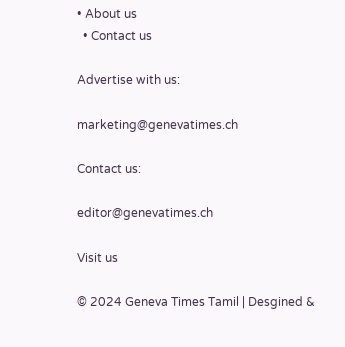• About us
  • Contact us

Advertise with us:

marketing@genevatimes.ch

Contact us:

editor@genevatimes.ch

Visit us

© 2024 Geneva Times Tamil | Desgined &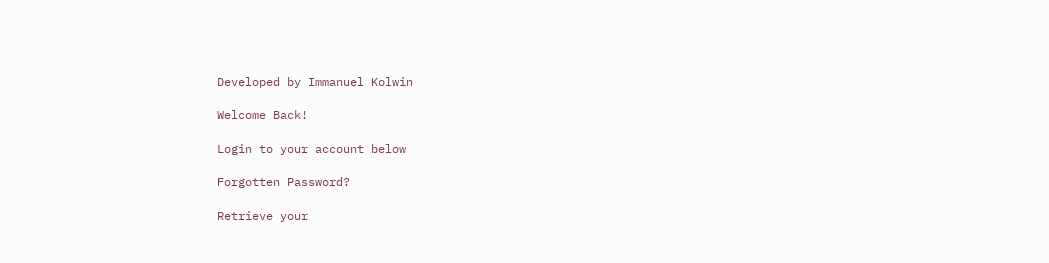Developed by Immanuel Kolwin

Welcome Back!

Login to your account below

Forgotten Password?

Retrieve your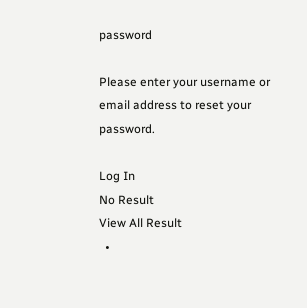password

Please enter your username or email address to reset your password.

Log In
No Result
View All Result
  •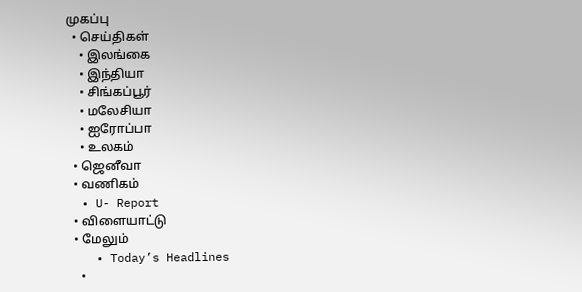முகப்பு
  • செய்திகள்
    • இலங்கை
    • இந்தியா
    • சிங்கப்பூர்
    • மலேசியா
    • ஐரோப்பா
    • உலகம்
  • ஜெனீவா
  • வணிகம்
  • U- Report
  • விளையாட்டு
  • மேலும்
    • Today’s Headlines
    •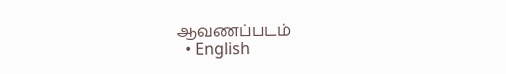ஆவணப்படம்
  • English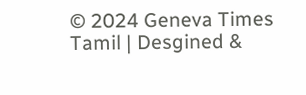© 2024 Geneva Times Tamil | Desgined &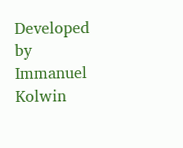Developed by Immanuel Kolwin